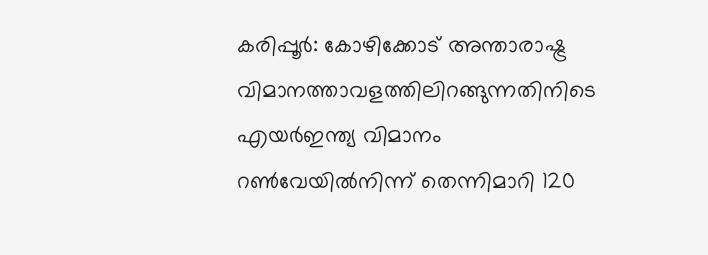കരിപ്പൂര്‍: കോഴിക്കോട് അന്താരാഷ്ട്ര വിമാനത്താവളത്തിലിറങ്ങുന്നതിനിടെ എയര്‍ഇന്ത്യ വിമാനം റണ്‍വേയില്‍നിന്ന് തെന്നിമാറി 120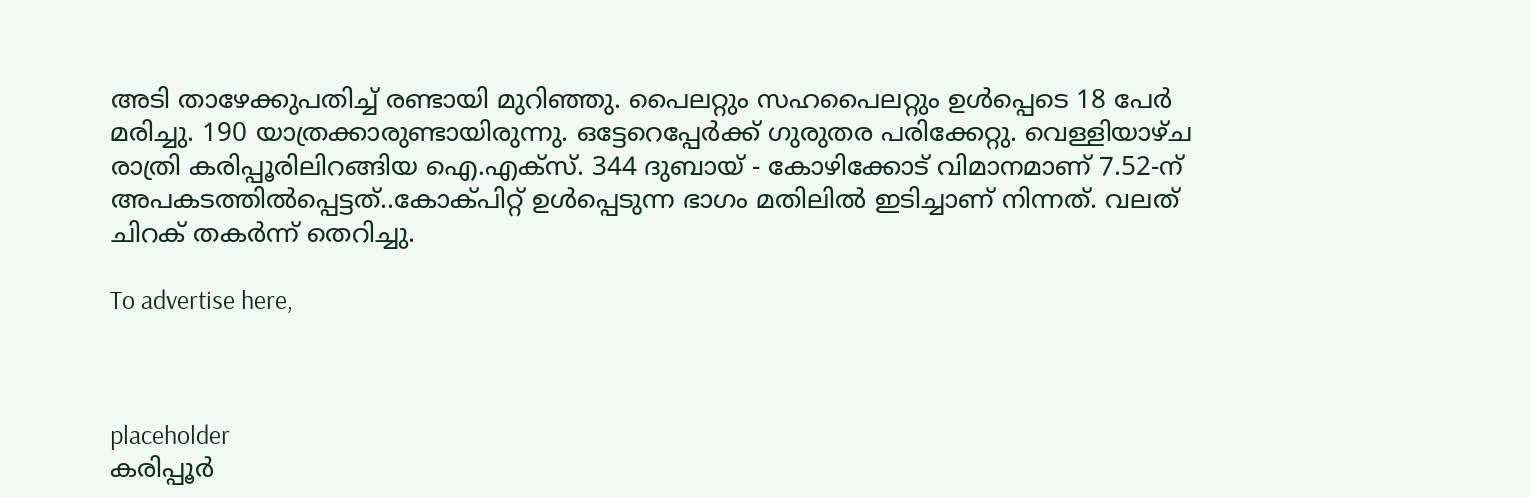അടി താഴേക്കുപതിച്ച് രണ്ടായി മുറിഞ്ഞു. പൈലറ്റും സഹപൈലറ്റും ഉള്‍പ്പെടെ 18 പേര്‍ മരിച്ചു. 190 യാത്രക്കാരുണ്ടായിരുന്നു. ഒട്ടേറെപ്പേര്‍ക്ക് ഗുരുതര പരിക്കേറ്റു. വെള്ളിയാഴ്ച രാത്രി കരിപ്പൂരിലിറങ്ങിയ ഐ.എക്സ്. 344 ദുബായ് - കോഴിക്കോട് വിമാനമാണ് 7.52-ന് അപകടത്തില്‍പ്പെട്ടത്..കോക്പിറ്റ് ഉള്‍പ്പെടുന്ന ഭാഗം മതിലില്‍ ഇടിച്ചാണ് നിന്നത്. വലത് ചിറക് തകര്‍ന്ന് തെറിച്ചു.

To advertise here,



placeholder
കരിപ്പൂര്‍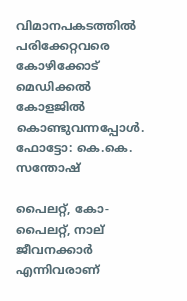വിമാനപകടത്തില്‍ പരിക്കേറ്റവരെ കോഴിക്കോട് മെഡിക്കല്‍ കോളജില്‍ കൊണ്ടുവന്നപ്പോള്‍. ഫോട്ടോ: കെ.കെ. സന്തോഷ്

പൈലറ്റ്, കോ-പൈലറ്റ്, നാല് ജീവനക്കാര്‍ എന്നിവരാണ്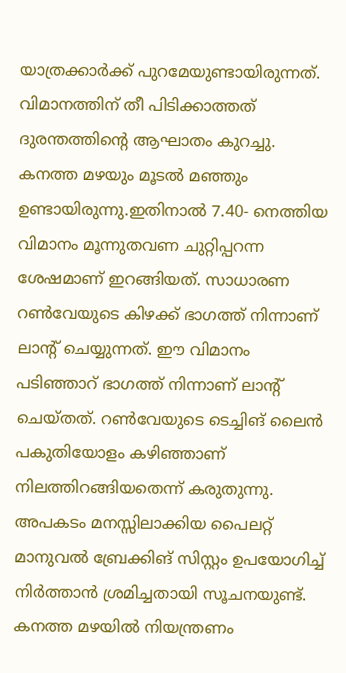യാത്രക്കാര്‍ക്ക് പുറമേയുണ്ടായിരുന്നത്. വിമാനത്തിന് തീ പിടിക്കാത്തത് ദുരന്തത്തിന്റെ ആഘാതം കുറച്ചു. കനത്ത മഴയും മൂടല്‍ മഞ്ഞും ഉണ്ടായിരുന്നു.ഇതിനാല്‍ 7.40- നെത്തിയ വിമാനം മൂന്നുതവണ ചുറ്റിപ്പറന്ന ശേഷമാണ് ഇറങ്ങിയത്. സാധാരണ റണ്‍വേയുടെ കിഴക്ക് ഭാഗത്ത് നിന്നാണ് ലാന്റ് ചെയ്യുന്നത്. ഈ വിമാനം പടിഞ്ഞാറ് ഭാഗത്ത് നിന്നാണ് ലാന്റ് ചെയ്തത്. റണ്‍വേയുടെ ടെച്ചിങ് ലൈന്‍ പകുതിയോളം കഴിഞ്ഞാണ് നിലത്തിറങ്ങിയതെന്ന് കരുതുന്നു. അപകടം മനസ്സിലാക്കിയ പൈലറ്റ് മാനുവല്‍ ബ്രേക്കിങ് സിസ്റ്റം ഉപയോഗിച്ച് നിര്‍ത്താന്‍ ശ്രമിച്ചതായി സൂചനയുണ്ട്. കനത്ത മഴയില്‍ നിയന്ത്രണം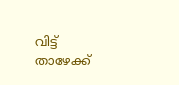വിട്ട് താഴേക്ക്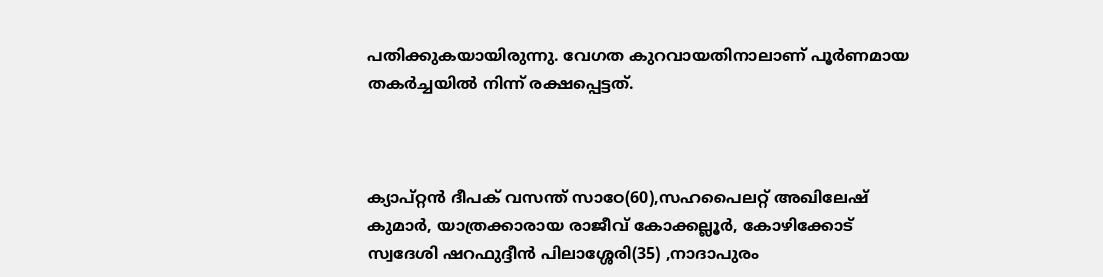പതിക്കുകയായിരുന്നു. വേഗത കുറവായതിനാലാണ് പൂര്‍ണമായ തകര്‍ച്ചയില്‍ നിന്ന് രക്ഷപ്പെട്ടത്.



ക്യാപ്റ്റന്‍ ദീപക് വസന്ത് സാഠേ(60),സഹപൈലറ്റ് അഖിലേഷ് കുമാര്‍, യാത്രക്കാരായ രാജീവ് കോക്കല്ലൂര്‍, കോഴിക്കോട് സ്വദേശി ഷറഫുദ്ദീന്‍ പിലാശ്ശേരി(35) ,നാദാപുരം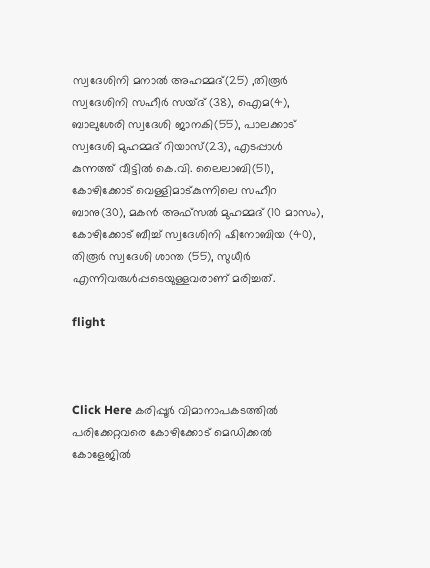സ്വദേശിനി മനാല്‍ അഹമ്മദ്(25) ,തിരൂര്‍ സ്വദേശിനി സഹീര്‍ സയ്ദ് (38), ഐമ(4), ബാലുശേരി സ്വദേശി ജാനകി(55), പാലക്കാട് സ്വദേശി മുഹമ്മദ് റിയാസ്(23), എടപ്പാള്‍ കുന്നത്ത് വീട്ടില്‍ കെ.വി. ലൈലാബി(51), കോഴിക്കോട് വെള്ളിമാട്കുന്നിലെ സഹീറ ബാനു(30), മകന്‍ അഫ്സല്‍ മുഹമ്മദ് (10 മാസം), കോഴിക്കോട് ബീച്ച് സ്വദേശിനി ഷിനോബിയ (40), തിരൂര്‍ സ്വദേശി ശാന്ത (55), സുധീര്‍ എന്നിവരുള്‍പ്പടെയുള്ളവരാണ് മരിച്ചത്.

flight



Click Here കരിപ്പൂര്‍ വിമാനാപകടത്തില്‍ പരിക്കേറ്റവരെ കോഴിക്കോട് മെഡിക്കല്‍ കോളേജില്‍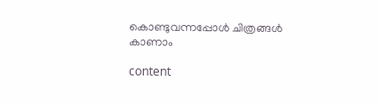കൊണ്ടുവന്നപ്പോള്‍ ചിത്രങ്ങള്‍ കാണാം

content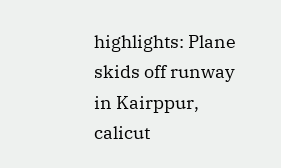highlights: Plane skids off runway in Kairppur, calicut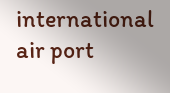international air port